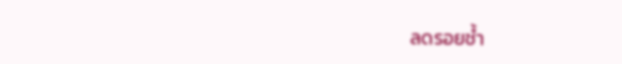ลดรอยช้ำ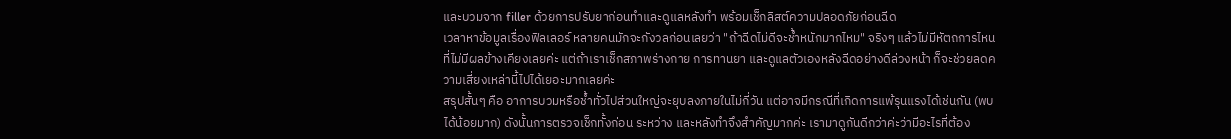และบวมจาก filler ด้วยการปรับยาก่อนทำและดูแลหลังทำ พร้อมเช็กลิสต์ความปลอดภัยก่อนฉีด
เวลาหาข้อมูลเรื่องฟิลเลอร์ หลายคนมักจะกังวลก่อนเลยว่า "ถ้าฉีดไม่ดีจะช้ำหนักมากไหม" จริงๆ แล้วไม่มีหัตถการไหนที่ไม่มีผลข้างเคียงเลยค่ะ แต่ถ้าเราเช็กสภาพร่างกาย การทานยา และดูแลตัวเองหลังฉีดอย่างดีล่วงหน้า ก็จะช่วยลดความเสี่ยงเหล่านี้ไปได้เยอะมากเลยค่ะ
สรุปสั้นๆ คือ อาการบวมหรือช้ำทั่วไปส่วนใหญ่จะยุบลงภายในไม่กี่วัน แต่อาจมีกรณีที่เกิดการแพ้รุนแรงได้เช่นกัน (พบได้น้อยมาก) ดังนั้นการตรวจเช็กทั้งก่อน ระหว่าง และหลังทำจึงสำคัญมากค่ะ เรามาดูกันดีกว่าค่ะว่ามีอะไรที่ต้อง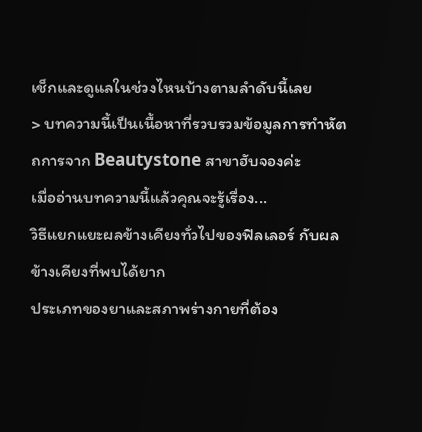เช็กและดูแลในช่วงไหนบ้างตามลำดับนี้เลย
> บทความนี้เป็นเนื้อหาที่รวบรวมข้อมูลการทำหัตถการจาก Beautystone สาขาฮับจองค่ะ
เมื่ออ่านบทความนี้แล้วคุณจะรู้เรื่อง...
วิธีแยกแยะผลข้างเคียงทั่วไปของฟิลเลอร์ กับผลข้างเคียงที่พบได้ยาก
ประเภทของยาและสภาพร่างกายที่ต้อง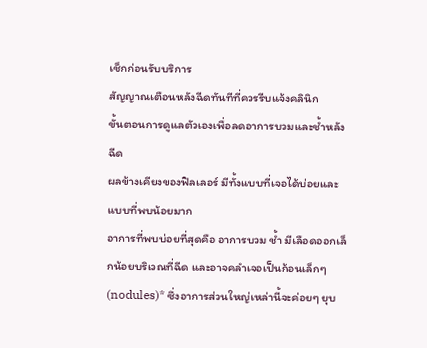เช็กก่อนรับบริการ
สัญญาณเตือนหลังฉีดทันทีที่ควรรีบแจ้งคลินิก
ขั้นตอนการดูแลตัวเองเพื่อลดอาการบวมและช้ำหลังฉีด
ผลข้างเคียงของฟิลเลอร์ มีทั้งแบบที่เจอได้บ่อยและแบบที่พบน้อยมาก
อาการที่พบบ่อยที่สุดคือ อาการบวม ช้ำ มีเลือดออกเล็กน้อยบริเวณที่ฉีด และอาจคลำเจอเป็นก้อนเล็กๆ (nodules)* ซึ่งอาการส่วนใหญ่เหล่านี้จะค่อยๆ ยุบ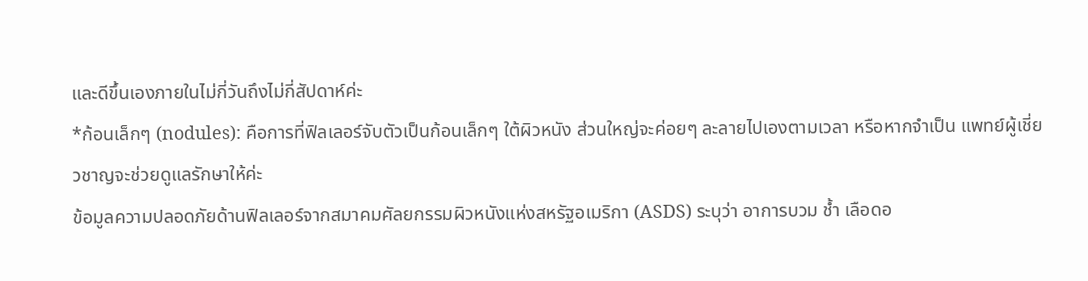และดีขึ้นเองภายในไม่กี่วันถึงไม่กี่สัปดาห์ค่ะ
*ก้อนเล็กๆ (nodules): คือการที่ฟิลเลอร์จับตัวเป็นก้อนเล็กๆ ใต้ผิวหนัง ส่วนใหญ่จะค่อยๆ ละลายไปเองตามเวลา หรือหากจำเป็น แพทย์ผู้เชี่ยวชาญจะช่วยดูแลรักษาให้ค่ะ
ข้อมูลความปลอดภัยด้านฟิลเลอร์จากสมาคมศัลยกรรมผิวหนังแห่งสหรัฐอเมริกา (ASDS) ระบุว่า อาการบวม ช้ำ เลือดอ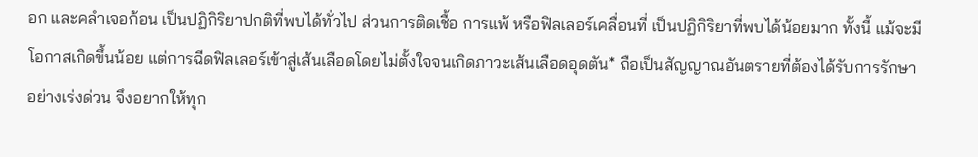อก และคลำเจอก้อน เป็นปฏิกิริยาปกติที่พบได้ทั่วไป ส่วนการติดเชื้อ การแพ้ หรือฟิลเลอร์เคลื่อนที่ เป็นปฏิกิริยาที่พบได้น้อยมาก ทั้งนี้ แม้จะมีโอกาสเกิดขึ้นน้อย แต่การฉีดฟิลเลอร์เข้าสู่เส้นเลือดโดยไม่ตั้งใจจนเกิดภาวะเส้นเลือดอุดตัน* ถือเป็นสัญญาณอันตรายที่ต้องได้รับการรักษาอย่างเร่งด่วน จึงอยากให้ทุก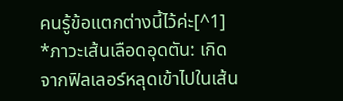คนรู้ข้อแตกต่างนี้ไว้ค่ะ[^1]
*ภาวะเส้นเลือดอุดตัน: เกิดจากฟิลเลอร์หลุดเข้าไปในเส้น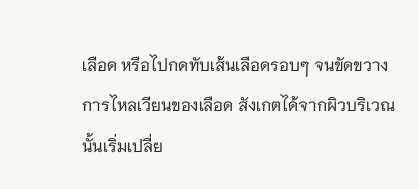เลือด หรือไปกดทับเส้นเลือดรอบๆ จนขัดขวางการไหลเวียนของเลือด สังเกตได้จากผิวบริเวณนั้นเริ่มเปลี่ย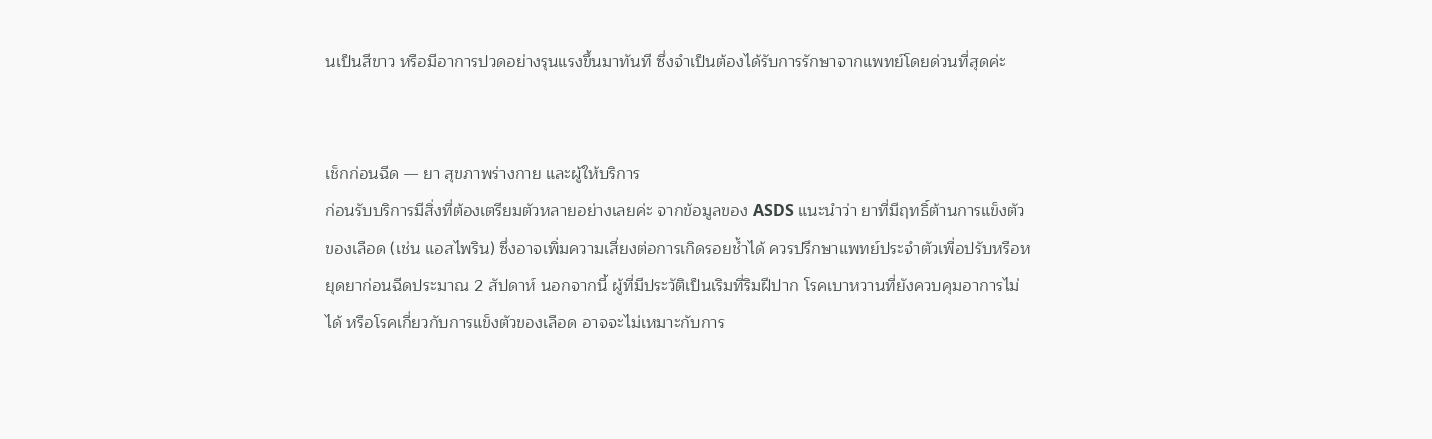นเป็นสีขาว หรือมีอาการปวดอย่างรุนแรงขึ้นมาทันที ซึ่งจำเป็นต้องได้รับการรักษาจากแพทย์โดยด่วนที่สุดค่ะ


เช็กก่อนฉีด — ยา สุขภาพร่างกาย และผู้ให้บริการ
ก่อนรับบริการมีสิ่งที่ต้องเตรียมตัวหลายอย่างเลยค่ะ จากข้อมูลของ ASDS แนะนำว่า ยาที่มีฤทธิ์ต้านการแข็งตัวของเลือด (เช่น แอสไพริน) ซึ่งอาจเพิ่มความเสี่ยงต่อการเกิดรอยช้ำได้ ควรปรึกษาแพทย์ประจำตัวเพื่อปรับหรือหยุดยาก่อนฉีดประมาณ 2 สัปดาห์ นอกจากนี้ ผู้ที่มีประวัติเป็นเริมที่ริมฝีปาก โรคเบาหวานที่ยังควบคุมอาการไม่ได้ หรือโรคเกี่ยวกับการแข็งตัวของเลือด อาจจะไม่เหมาะกับการ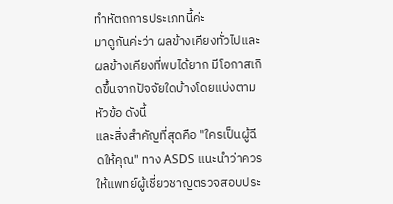ทำหัตถการประเภทนี้ค่ะ
มาดูกันค่ะว่า ผลข้างเคียงทั่วไปและผลข้างเคียงที่พบได้ยาก มีโอกาสเกิดขึ้นจากปัจจัยใดบ้างโดยแบ่งตามหัวข้อ ดังนี้
และสิ่งสำคัญที่สุดคือ "ใครเป็นผู้ฉีดให้คุณ" ทาง ASDS แนะนำว่าควรให้แพทย์ผู้เชี่ยวชาญตรวจสอบประ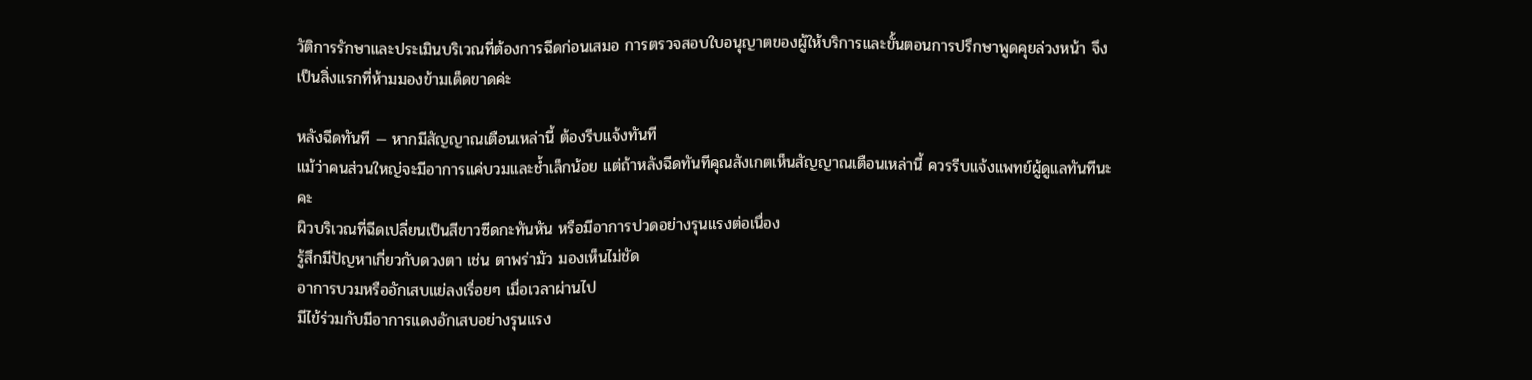วัติการรักษาและประเมินบริเวณที่ต้องการฉีดก่อนเสมอ การตรวจสอบใบอนุญาตของผู้ให้บริการและขั้นตอนการปรึกษาพูดคุยล่วงหน้า จึงเป็นสิ่งแรกที่ห้ามมองข้ามเด็ดขาดค่ะ

หลังฉีดทันที — หากมีสัญญาณเตือนเหล่านี้ ต้องรีบแจ้งทันที
แม้ว่าคนส่วนใหญ่จะมีอาการแค่บวมและช้ำเล็กน้อย แต่ถ้าหลังฉีดทันทีคุณสังเกตเห็นสัญญาณเตือนเหล่านี้ ควรรีบแจ้งแพทย์ผู้ดูแลทันทีนะคะ
ผิวบริเวณที่ฉีดเปลี่ยนเป็นสีขาวซีดกะทันหัน หรือมีอาการปวดอย่างรุนแรงต่อเนื่อง
รู้สึกมีปัญหาเกี่ยวกับดวงตา เช่น ตาพร่ามัว มองเห็นไม่ชัด
อาการบวมหรืออักเสบแย่ลงเรื่อยๆ เมื่อเวลาผ่านไป
มีไข้ร่วมกับมีอาการแดงอักเสบอย่างรุนแรง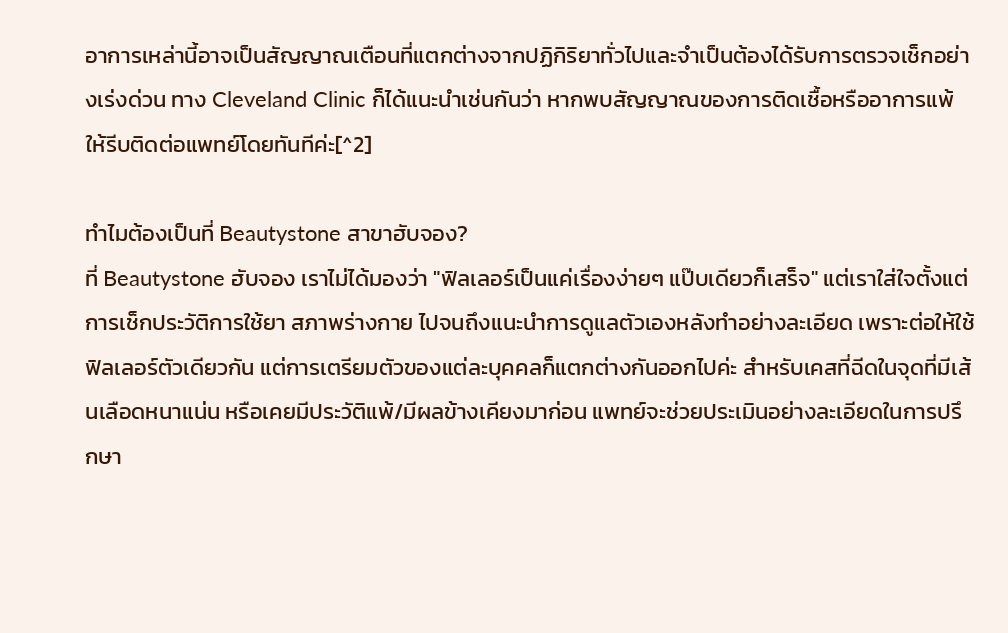อาการเหล่านี้อาจเป็นสัญญาณเตือนที่แตกต่างจากปฏิกิริยาทั่วไปและจำเป็นต้องได้รับการตรวจเช็กอย่างเร่งด่วน ทาง Cleveland Clinic ก็ได้แนะนำเช่นกันว่า หากพบสัญญาณของการติดเชื้อหรืออาการแพ้ ให้รีบติดต่อแพทย์โดยทันทีค่ะ[^2]

ทำไมต้องเป็นที่ Beautystone สาขาฮับจอง?
ที่ Beautystone ฮับจอง เราไม่ได้มองว่า "ฟิลเลอร์เป็นแค่เรื่องง่ายๆ แป๊บเดียวก็เสร็จ" แต่เราใส่ใจตั้งแต่การเช็กประวัติการใช้ยา สภาพร่างกาย ไปจนถึงแนะนำการดูแลตัวเองหลังทำอย่างละเอียด เพราะต่อให้ใช้ฟิลเลอร์ตัวเดียวกัน แต่การเตรียมตัวของแต่ละบุคคลก็แตกต่างกันออกไปค่ะ สำหรับเคสที่ฉีดในจุดที่มีเส้นเลือดหนาแน่น หรือเคยมีประวัติแพ้/มีผลข้างเคียงมาก่อน แพทย์จะช่วยประเมินอย่างละเอียดในการปรึกษา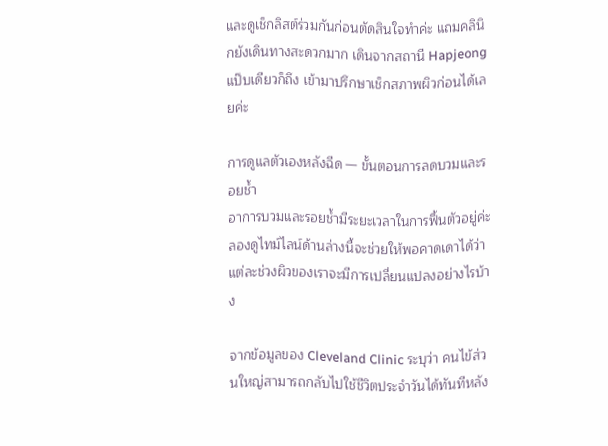และดูเช็กลิสต์ร่วมกันก่อนตัดสินใจทำค่ะ แถมคลินิกยังเดินทางสะดวกมาก เดินจากสถานี Hapjeong แป๊บเดียวก็ถึง เข้ามาปรึกษาเช็กสภาพผิวก่อนได้เลยค่ะ

การดูแลตัวเองหลังฉีด — ขั้นตอนการลดบวมและรอยช้ำ
อาการบวมและรอยช้ำมีระยะเวลาในการฟื้นตัวอยู่ค่ะ ลองดูไทม์ไลน์ด้านล่างนี้จะช่วยให้พอคาดเดาได้ว่าแต่ละช่วงผิวของเราจะมีการเปลี่ยนแปลงอย่างไรบ้าง

จากข้อมูลของ Cleveland Clinic ระบุว่า คนไข้ส่วนใหญ่สามารถกลับไปใช้ชีวิตประจำวันได้ทันทีหลัง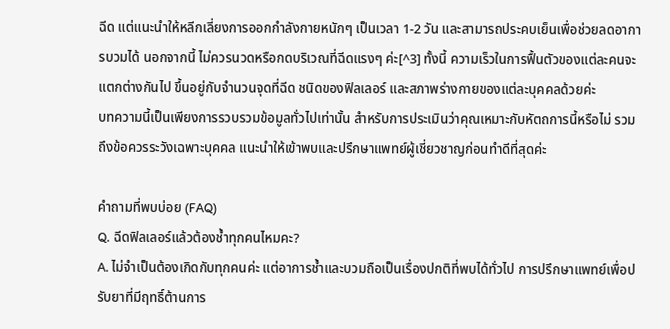ฉีด แต่แนะนำให้หลีกเลี่ยงการออกกำลังกายหนักๆ เป็นเวลา 1-2 วัน และสามารถประคบเย็นเพื่อช่วยลดอาการบวมได้ นอกจากนี้ ไม่ควรนวดหรือกดบริเวณที่ฉีดแรงๆ ค่ะ[^3] ทั้งนี้ ความเร็วในการฟื้นตัวของแต่ละคนจะแตกต่างกันไป ขึ้นอยู่กับจำนวนจุดที่ฉีด ชนิดของฟิลเลอร์ และสภาพร่างกายของแต่ละบุคคลด้วยค่ะ
บทความนี้เป็นเพียงการรวบรวมข้อมูลทั่วไปเท่านั้น สำหรับการประเมินว่าคุณเหมาะกับหัตถการนี้หรือไม่ รวมถึงข้อควรระวังเฉพาะบุคคล แนะนำให้เข้าพบและปรึกษาแพทย์ผู้เชี่ยวชาญก่อนทำดีที่สุดค่ะ

คำถามที่พบบ่อย (FAQ)
Q. ฉีดฟิลเลอร์แล้วต้องช้ำทุกคนไหมคะ?
A. ไม่จำเป็นต้องเกิดกับทุกคนค่ะ แต่อาการช้ำและบวมถือเป็นเรื่องปกติที่พบได้ทั่วไป การปรึกษาแพทย์เพื่อปรับยาที่มีฤทธิ์ต้านการ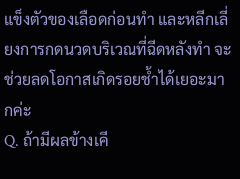แข็งตัวของเลือดก่อนทำ และหลีกเลี่ยงการกดนวดบริเวณที่ฉีดหลังทำ จะช่วยลดโอกาสเกิดรอยช้ำได้เยอะมากค่ะ
Q. ถ้ามีผลข้างเคี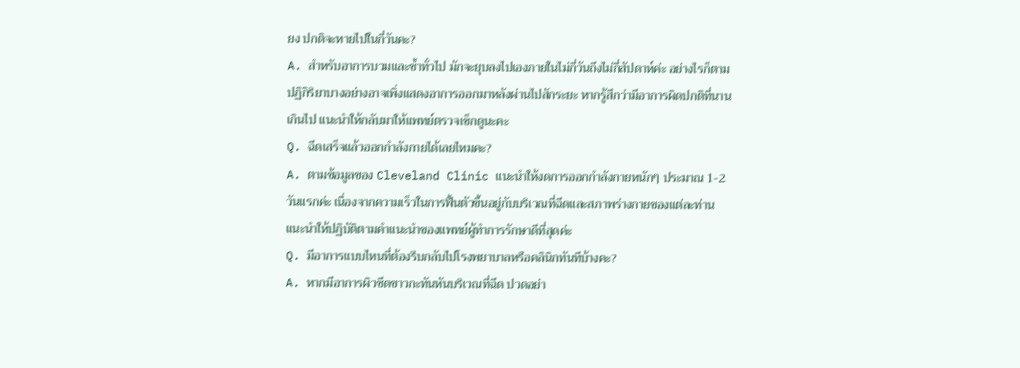ยง ปกติจะหายไปในกี่วันคะ?
A. สำหรับอาการบวมและช้ำทั่วไป มักจะยุบลงไปเองภายในไม่กี่วันถึงไม่กี่สัปดาห์ค่ะ อย่างไรก็ตาม ปฏิกิริยาบางอย่างอาจเพิ่งแสดงอาการออกมาหลังผ่านไปสักระยะ หากรู้สึกว่ามีอาการผิดปกติที่นานเกินไป แนะนำให้กลับมาให้แพทย์ตรวจเช็กดูนะคะ
Q. ฉีดเสร็จแล้วออกกำลังกายได้เลยไหมคะ?
A. ตามข้อมูลของ Cleveland Clinic แนะนำให้งดการออกกำลังกายหนักๆ ประมาณ 1-2 วันแรกค่ะ เนื่องจากความเร็วในการฟื้นตัวขึ้นอยู่กับบริเวณที่ฉีดและสภาพร่างกายของแต่ละท่าน แนะนำให้ปฏิบัติตามคำแนะนำของแพทย์ผู้ทำการรักษาดีที่สุดค่ะ
Q. มีอาการแบบไหนที่ต้องรีบกลับไปโรงพยาบาลหรือคลินิกทันทีบ้างคะ?
A. หากมีอาการผิวซีดขาวกะทันหันบริเวณที่ฉีด ปวดอย่า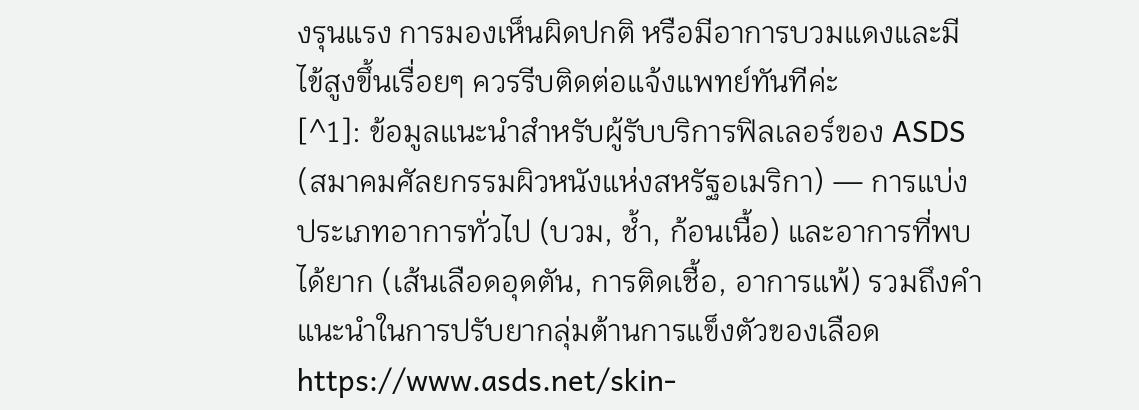งรุนแรง การมองเห็นผิดปกติ หรือมีอาการบวมแดงและมีไข้สูงขึ้นเรื่อยๆ ควรรีบติดต่อแจ้งแพทย์ทันทีค่ะ
[^1]: ข้อมูลแนะนำสำหรับผู้รับบริการฟิลเลอร์ของ ASDS (สมาคมศัลยกรรมผิวหนังแห่งสหรัฐอเมริกา) — การแบ่งประเภทอาการทั่วไป (บวม, ช้ำ, ก้อนเนื้อ) และอาการที่พบได้ยาก (เส้นเลือดอุดตัน, การติดเชื้อ, อาการแพ้) รวมถึงคำแนะนำในการปรับยากลุ่มต้านการแข็งตัวของเลือด https://www.asds.net/skin-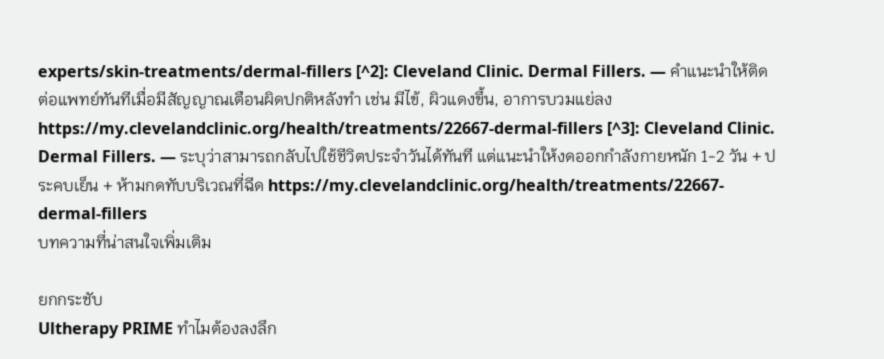experts/skin-treatments/dermal-fillers [^2]: Cleveland Clinic. Dermal Fillers. — คำแนะนำให้ติดต่อแพทย์ทันทีเมื่อมีสัญญาณเตือนผิดปกติหลังทำ เช่น มีไข้, ผิวแดงขึ้น, อาการบวมแย่ลง https://my.clevelandclinic.org/health/treatments/22667-dermal-fillers [^3]: Cleveland Clinic. Dermal Fillers. — ระบุว่าสามารถกลับไปใช้ชีวิตประจำวันได้ทันที แต่แนะนำให้งดออกกำลังกายหนัก 1-2 วัน + ประคบเย็น + ห้ามกดทับบริเวณที่ฉีด https://my.clevelandclinic.org/health/treatments/22667-dermal-fillers
บทความที่น่าสนใจเพิ่มเติม

ยกกระชับ
Ultherapy PRIME ทำไมต้องลงลึก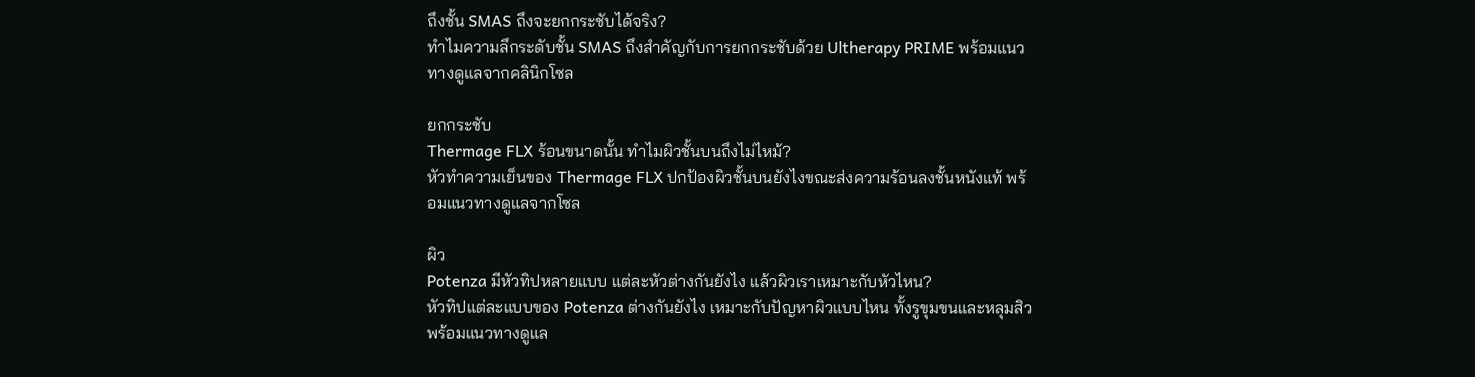ถึงชั้น SMAS ถึงจะยกกระชับได้จริง?
ทำไมความลึกระดับชั้น SMAS ถึงสำคัญกับการยกกระชับด้วย Ultherapy PRIME พร้อมแนวทางดูแลจากคลินิกโซล

ยกกระชับ
Thermage FLX ร้อนขนาดนั้น ทำไมผิวชั้นบนถึงไม่ไหม้?
หัวทำความเย็นของ Thermage FLX ปกป้องผิวชั้นบนยังไงขณะส่งความร้อนลงชั้นหนังแท้ พร้อมแนวทางดูแลจากโซล

ผิว
Potenza มีหัวทิปหลายแบบ แต่ละหัวต่างกันยังไง แล้วผิวเราเหมาะกับหัวไหน?
หัวทิปแต่ละแบบของ Potenza ต่างกันยังไง เหมาะกับปัญหาผิวแบบไหน ทั้งรูขุมขนและหลุมสิว พร้อมแนวทางดูแล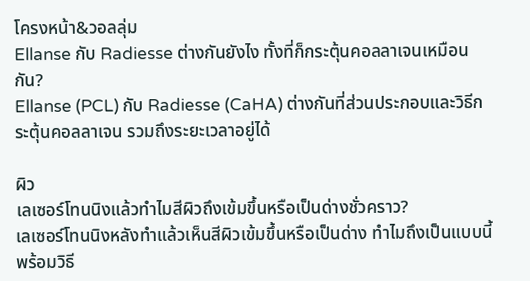โครงหน้า&วอลลุ่ม
Ellanse กับ Radiesse ต่างกันยังไง ทั้งที่ก็กระตุ้นคอลลาเจนเหมือนกัน?
Ellanse (PCL) กับ Radiesse (CaHA) ต่างกันที่ส่วนประกอบและวิธีกระตุ้นคอลลาเจน รวมถึงระยะเวลาอยู่ได้

ผิว
เลเซอร์โทนนิงแล้วทำไมสีผิวถึงเข้มขึ้นหรือเป็นด่างชั่วคราว?
เลเซอร์โทนนิงหลังทำแล้วเห็นสีผิวเข้มขึ้นหรือเป็นด่าง ทำไมถึงเป็นแบบนี้ พร้อมวิธี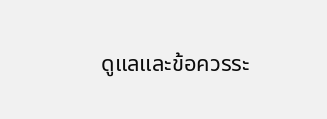ดูแลและข้อควรระ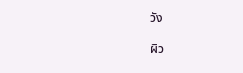วัง

ผิว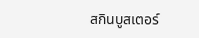สกินบูสเตอร์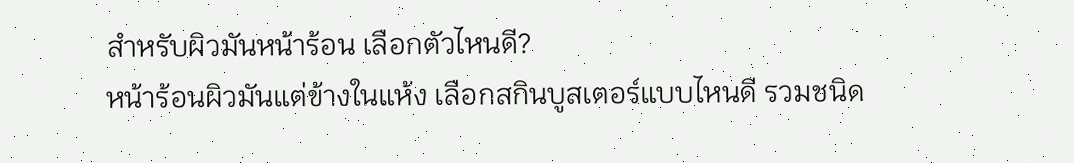สำหรับผิวมันหน้าร้อน เลือกตัวไหนดี?
หน้าร้อนผิวมันแต่ข้างในแห้ง เลือกสกินบูสเตอร์แบบไหนดี รวมชนิด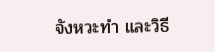จังหวะทำ และวิธี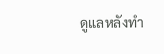ดูแลหลังทำ